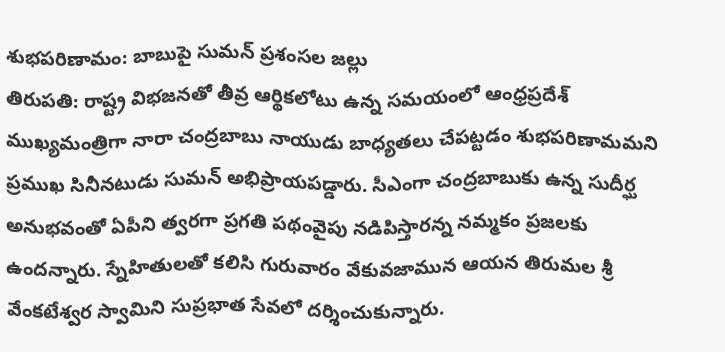శుభపరిణామం: బాబుపై సుమన్ ప్రశంసల జల్లు
తిరుపతి: రాష్ట్ర విభజనతో తీవ్ర ఆర్థికలోటు ఉన్న సమయంలో ఆంధ్రప్రదేశ్ ముఖ్యమంత్రిగా నారా చంద్రబాబు నాయుడు బాధ్యతలు చేపట్టడం శుభపరిణామమని ప్రముఖ సినీనటుడు సుమన్ అభిప్రాయపడ్డారు. సీఎంగా చంద్రబాబుకు ఉన్న సుదీర్ఘ అనుభవంతో ఏపీని త్వరగా ప్రగతి పథంవైపు నడిపిస్తారన్న నమ్మకం ప్రజలకు ఉందన్నారు. స్నేహితులతో కలిసి గురువారం వేకువజామున ఆయన తిరుమల శ్రీ వేంకటేశ్వర స్వామిని సుప్రభాత సేవలో దర్శించుకున్నారు.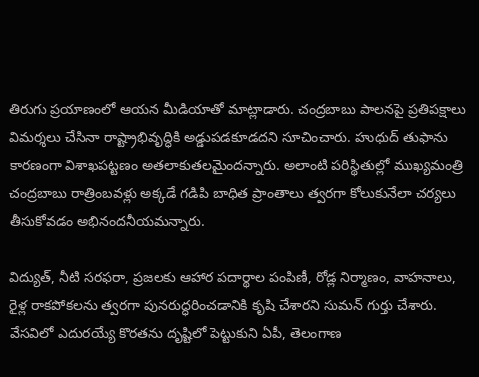తిరుగు ప్రయాణంలో ఆయన మీడియాతో మాట్లాడారు. చంద్రబాబు పాలనపై ప్రతిపక్షాలు విమర్శలు చేసినా రాష్ట్రాభివృద్ధికి అడ్డుపడకూడదని సూచించారు. హుధుద్ తుఫాను కారణంగా విశాఖపట్టణం అతలాకుతలమైందన్నారు. అలాంటి పరిస్థితుల్లో ముఖ్యమంత్రి చంద్రబాబు రాత్రింబవళ్లు అక్కడే గడిపి బాధిత ప్రాంతాలు త్వరగా కోలుకునేలా చర్యలు తీసుకోవడం అభినందనీయమన్నారు.

విద్యుత్, నీటి సరఫరా, ప్రజలకు ఆహార పదార్థాల పంపిణీ, రోడ్ల నిర్మాణం, వాహనాలు, రైళ్ల రాకపోకలను త్వరగా పునరుద్ధరించడానికి కృషి చేశారని సుమన్ గుర్తు చేశారు. వేసవిలో ఎదురయ్యే కొరతను దృష్టిలో పెట్టుకుని ఏపీ, తెలంగాణ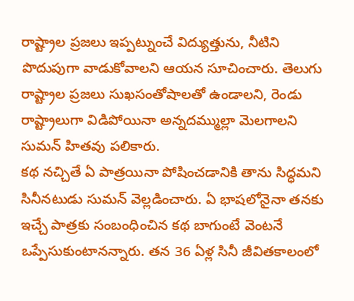రాష్ట్రాల ప్రజలు ఇప్పట్నుంచే విద్యుత్తును, నీటిని పొదుపుగా వాడుకోవాలని ఆయన సూచించారు. తెలుగు రాష్ట్రాల ప్రజలు సుఖసంతోషాలతో ఉండాలని, రెండు రాష్ట్రాలుగా విడిపోయినా అన్నదమ్ముల్లా మెలగాలని సుమన్ హితవు పలికారు.
కథ నచ్చితే ఏ పాత్రయినా పోషించడానికి తాను సిద్ధమని సినీనటుడు సుమన్ వెల్లడించారు. ఏ భాషలోనైనా తనకు ఇచ్చే పాత్రకు సంబంధించిన కథ బాగుంటే వెంటనే ఒప్పేసుకుంటానన్నారు. తన 36 ఏళ్ల సినీ జీవితకాలంలో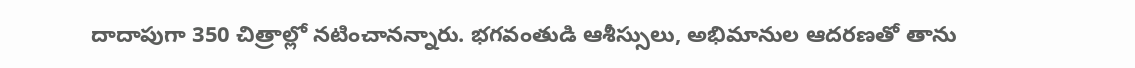దాదాపుగా 350 చిత్రాల్లో నటించానన్నారు. భగవంతుడి ఆశీస్సులు, అభిమానుల ఆదరణతో తాను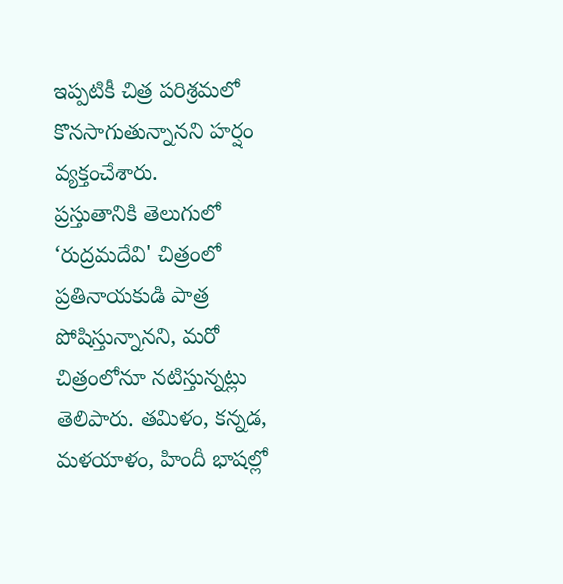ఇప్పటికీ చిత్ర పరిశ్రమలో కొనసాగుతున్నానని హర్షం వ్యక్తంచేశారు.
ప్రస్తుతానికి తెలుగులో ‘రుద్రమదేవి' చిత్రంలో ప్రతినాయకుడి పాత్ర పోషిస్తున్నానని, మరో చిత్రంలోనూ నటిస్తున్నట్లు తెలిపారు. తమిళం, కన్నడ, మళయాళం, హిందీ భాషల్లో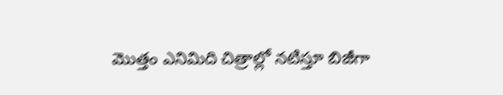మొత్తం ఎనిమిది చిత్రాల్లో నటిస్తూ బిజీగా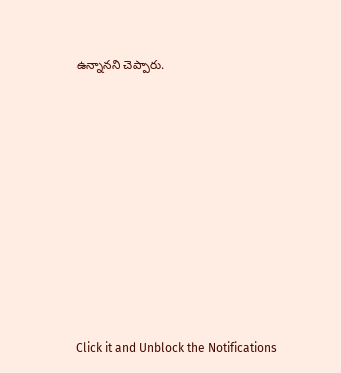ఉన్నానని చెప్పారు.












Click it and Unblock the Notifications